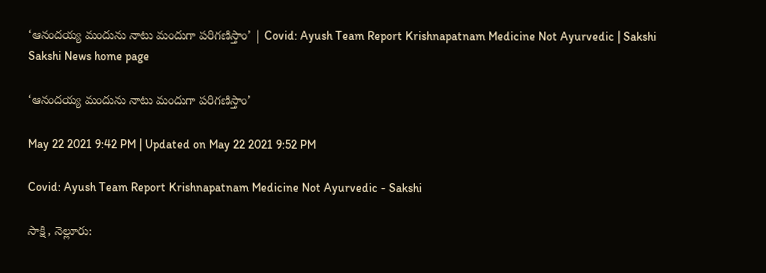‘ఆనందయ్య మందును నాటు మందుగా పరిగణిస్తాం’ | Covid: Ayush Team Report Krishnapatnam Medicine Not Ayurvedic | Sakshi
Sakshi News home page

‘ఆనందయ్య మందును నాటు మందుగా పరిగణిస్తాం’

May 22 2021 9:42 PM | Updated on May 22 2021 9:52 PM

Covid: Ayush Team Report Krishnapatnam Medicine Not Ayurvedic - Sakshi

సాక్షి, నెల్లూరు: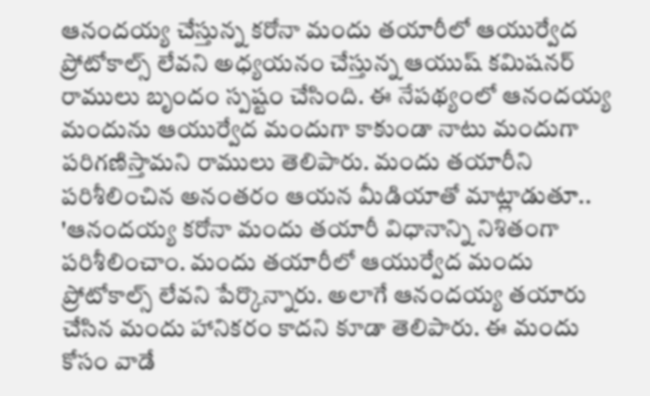ఆనందయ్య చేస్తున్న కరోనా మందు తయారీలో ఆయుర్వేద ప్రోటోకాల్స్ లేవని అధ్యయనం చేస్తున్న ఆయుష్‌ కమిషనర్‌ రాములు బృందం స్పష్టం చేసింది. ఈ నేపథ్యంలో ఆనందయ్య మందును ఆయుర్వేద మందుగా కాకుండా నాటు మందుగా పరిగణిస్తామని రాములు తెలిపారు. మందు తయారీని పరిశీలించిన అనంతరం ఆయన మీడియాతో మాట్లాడుతూ.. 'ఆనందయ్య కరోనా మందు తయారీ విధానాన్ని నిశితంగా పరిశీలించాం. మందు తయారీలో ఆయుర్వేద మందు ప్రోటోకాల్స్ లేవని పేర్కొన్నారు. అలాగే ఆనందయ్య తయారు చేసిన మందు హానికరం కాదని కూడా తెలిపారు. ఈ మందు కోసం వాడే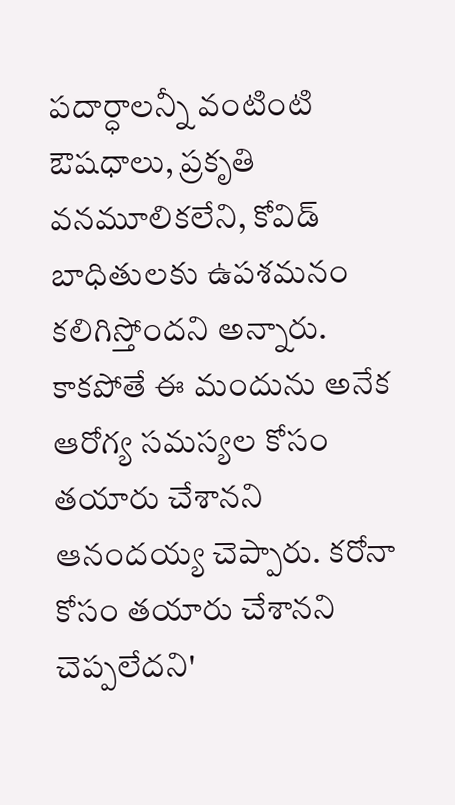పదార్ధాలన్నీ వంటింటి ఔషధాలు, ప్రకృతి వనమూలికలేని, కోవిడ్ బాధితులకు ఉపశమనం కలిగిస్తోందని అన్నారు. కాకపోతే ఈ మందును అనేక ఆరోగ్య సమస్యల కోసం తయారు చేశానని ఆనందయ్య చెప్పారు. కరోనా కోసం తయారు చేశానని చెప్పలేదని'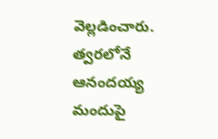వెల్లడించారు. త్వరలోనే ఆనందయ్య మందుపై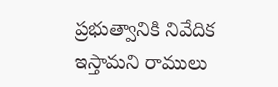ప్రభుత్వానికి నివేదిక ఇస్తామని రాములు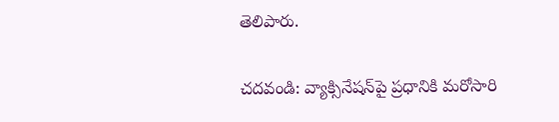తెలిపారు.

చదవండి: వ్యాక్సినేషన్‌పై ప్రధానికి మరోసారి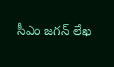సీఎం జగన్‌ లేఖ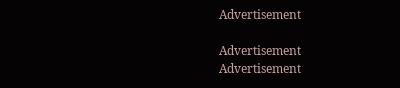Advertisement

Advertisement
Advertisement